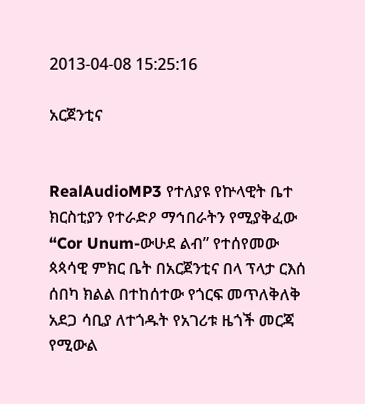2013-04-08 15:25:16

አርጀንቲና


RealAudioMP3 የተለያዩ የኵላዊት ቤተ ክርስቲያን የተራድዖ ማኅበራትን የሚያቅፈው “Cor Unum-ውሁደ ልብ” የተሰየመው ጳጳሳዊ ምክር ቤት በአርጀንቲና በላ ፕላታ ርእሰ ሰበካ ክልል በተከሰተው የጎርፍ መጥለቅለቅ አደጋ ሳቢያ ለተጎዱት የአገሪቱ ዜጎች መርጃ የሚውል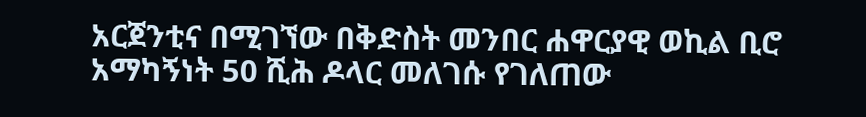አርጀንቲና በሚገኘው በቅድስት መንበር ሐዋርያዊ ወኪል ቢሮ አማካኝነት 50 ሺሕ ዶላር መለገሱ የገለጠው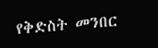የቅድስት መንበር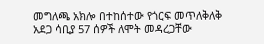መግለጫ አክሎ በተከሰተው የጎርፍ መጥለቅለቅ አደጋ ሳቢያ 57 ሰዎች ለሞት መዳረጋቸው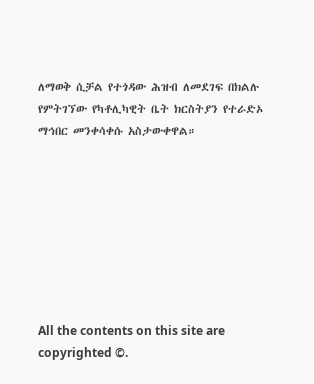ለማወቅ ሲቻል የተጎዳው ሕዝብ ለመደገፍ በክልሉ የምትገኘው የካቶሊካዊት ቤት ክርስትያን የተራድኦ ማኅበር መንቀሳቀሱ አስታውቀዋል።








All the contents on this site are copyrighted ©.